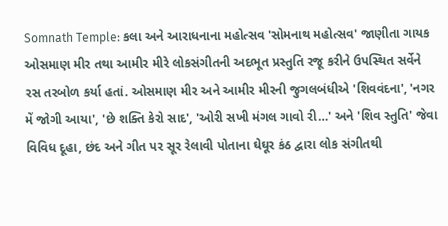Somnath Temple: કલા અને આરાધનાના મહોત્સવ 'સોમનાથ મહોત્સવ' જાણીતા ગાયક ઓસમાણ મીર તથા આમીર મીરે લોકસંગીતની અદભૂત પ્રસ્તુતિ રજૂ કરીને ઉપસ્થિત સર્વેને રસ તરબોળ કર્યા હતાં. ઓસમાણ મીર અને આમીર મીરની જુગલબંધીએ 'શિવવંદના', 'નગર મેં જોગી આયા', 'છે શક્તિ કેરો સાદ', 'ઓરી સખી મંગલ ગાવો રી…' અને 'શિવ સ્તુતિ' જેવા વિવિધ દૂહા, છંદ અને ગીત પર સૂર રેલાવી પોતાના ઘેઘૂર કંઠ દ્વારા લોક સંગીતથી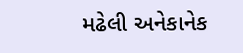મઢેલી અનેકાનેક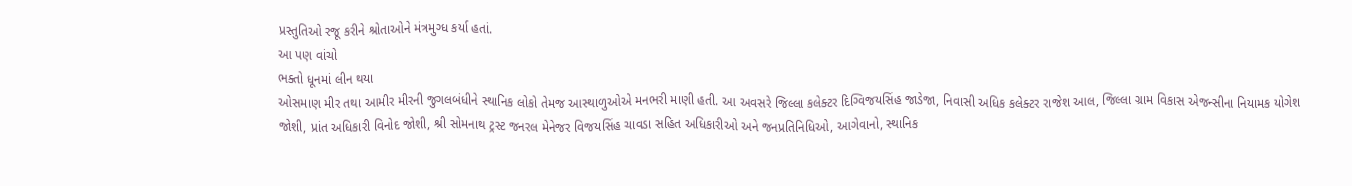પ્રસ્તુતિઓ રજૂ કરીને શ્રોતાઓને મંત્રમુગ્ધ કર્યા હતાં.
આ પણ વાંચો
ભક્તો ધૂનમાં લીન થયા
ઓસમાણ મીર તથા આમીર મીરની જુગલબંધીને સ્થાનિક લોકો તેમજ આસ્થાળુઓએ મનભરી માણી હતી. આ અવસરે જિલ્લા કલેક્ટર દિગ્વિજયસિંહ જાડેજા, નિવાસી અધિક કલેક્ટર રાજેશ આલ, જિલ્લા ગ્રામ વિકાસ એજન્સીના નિયામક યોગેશ જોશી, પ્રાંત અધિકારી વિનોદ જોશી, શ્રી સોમનાથ ટ્રસ્ટ જનરલ મેનેજર વિજયસિંહ ચાવડા સહિત અધિકારીઓ અને જનપ્રતિનિધિઓ, આગેવાનો, સ્થાનિક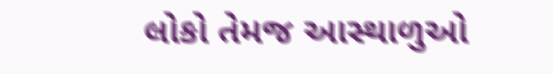લોકો તેમજ આસ્થાળુઓ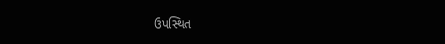ઉપસ્થિત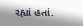રહ્યાં હતાં.